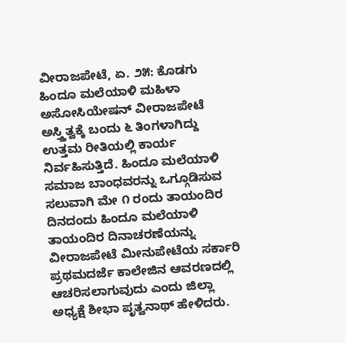ವೀರಾಜಪೇಟೆ, ಏ. ೨೫: ಕೊಡಗು ಹಿಂದೂ ಮಲೆಯಾಳಿ ಮಹಿಳಾ ಅಸೋಸಿಯೇಷನ್ ವೀರಾಜಪೇಟೆ ಅಸ್ತ್ತಿತ್ವಕ್ಕೆ ಬಂದು ೬ ತಿಂಗಳಾಗಿದ್ದು ಉತ್ತಮ ರೀತಿಯಲ್ಲಿ ಕಾರ್ಯ ನಿರ್ವಹಿಸುತ್ತಿದೆ. ಹಿಂದೂ ಮಲೆಯಾಳಿ ಸಮಾಜ ಬಾಂಧವರನ್ನು ಒಗ್ಗೂಡಿಸುವ ಸಲುವಾಗಿ ಮೇ ೧ ರಂದು ತಾಯಂದಿರ ದಿನದಂದು ಹಿಂದೂ ಮಲೆಯಾಳಿ ತಾಯಂದಿರ ದಿನಾಚರಣೆಯನ್ನು ವೀರಾಜಪೇಟೆ ಮೀನುಪೇಟೆಯ ಸರ್ಕಾರಿ ಪ್ರಥಮದರ್ಜೆ ಕಾಲೇಜಿನ ಆವರಣದಲ್ಲಿ ಆಚರಿಸಲಾಗುವುದು ಎಂದು ಜಿಲ್ಲಾ ಅಧ್ಯಕ್ಷೆ ಶೀಭಾ ಪೃತ್ವನಾಥ್ ಹೇಳಿದರು.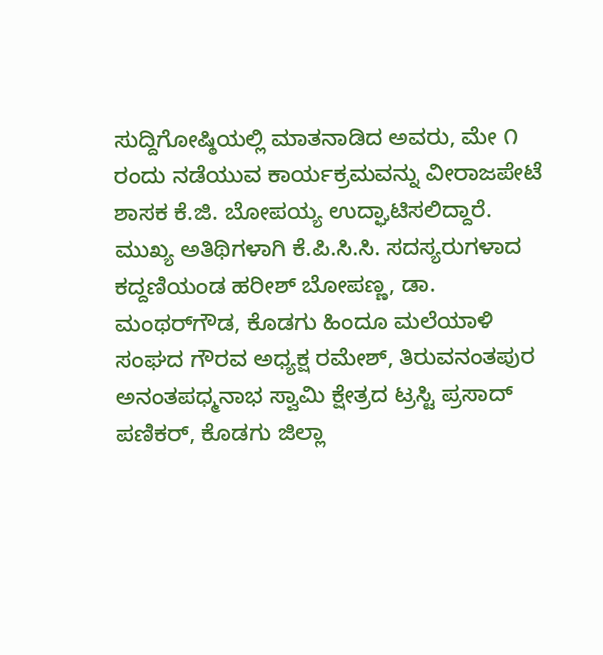ಸುದ್ದಿಗೋಷ್ಠಿಯಲ್ಲಿ ಮಾತನಾಡಿದ ಅವರು, ಮೇ ೧ ರಂದು ನಡೆಯುವ ಕಾರ್ಯಕ್ರಮವನ್ನು ವೀರಾಜಪೇಟೆ ಶಾಸಕ ಕೆ.ಜಿ. ಬೋಪಯ್ಯ ಉದ್ಘಾಟಿಸಲಿದ್ದಾರೆ. ಮುಖ್ಯ ಅತಿಥಿಗಳಾಗಿ ಕೆ.ಪಿ.ಸಿ.ಸಿ. ಸದಸ್ಯರುಗಳಾದ ಕದ್ದಣಿಯಂಡ ಹರೀಶ್ ಬೋಪಣ್ಣ, ಡಾ. ಮಂಥರ್‌ಗೌಡ, ಕೊಡಗು ಹಿಂದೂ ಮಲೆಯಾಳಿ ಸಂಘದ ಗೌರವ ಅಧ್ಯಕ್ಷ ರಮೇಶ್, ತಿರುವನಂತಪುರ ಅನಂತಪಧ್ಮನಾಭ ಸ್ವಾಮಿ ಕ್ಷೇತ್ರದ ಟ್ರಸ್ಟಿ ಪ್ರಸಾದ್ ಪಣಿಕರ್, ಕೊಡಗು ಜಿಲ್ಲಾ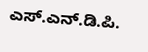ಎಸ್.ಎನ್.ಡಿ.ಪಿ.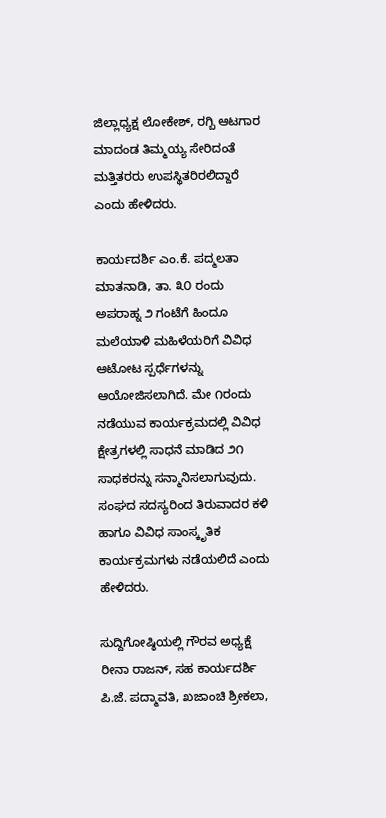ಜಿಲ್ಲಾಧ್ಯಕ್ಷ ಲೋಕೇಶ್, ರಗ್ಬಿ ಆಟಗಾರ ಮಾದಂಡ ತಿಮ್ಮಯ್ಯ ಸೇರಿದಂತೆ ಮತ್ತಿತರರು ಉಪಸ್ಥಿತರಿರಲಿದ್ದಾರೆ ಎಂದು ಹೇಳಿದರು.

ಕಾರ್ಯದರ್ಶಿ ಎಂ.ಕೆ. ಪದ್ಮಲತಾ ಮಾತನಾಡಿ, ತಾ. ೩೦ ರಂದು ಅಪರಾಹ್ನ ೨ ಗಂಟೆಗೆ ಹಿಂದೂ ಮಲೆಯಾಳಿ ಮಹಿಳೆಯರಿಗೆ ವಿವಿಧ ಆಟೋಟ ಸ್ಪರ್ಧೆಗಳನ್ನು ಆಯೋಜಿಸಲಾಗಿದೆ. ಮೇ ೧ರಂದು ನಡೆಯುವ ಕಾರ್ಯಕ್ರಮದಲ್ಲಿ ವಿವಿಧ ಕ್ಷೇತ್ರಗಳಲ್ಲಿ ಸಾಧನೆ ಮಾಡಿದ ೨೧ ಸಾಧಕರನ್ನು ಸನ್ಮಾನಿಸಲಾಗುವುದು. ಸಂಘದ ಸದಸ್ಯರಿಂದ ತಿರುವಾದರ ಕಳಿ ಹಾಗೂ ವಿವಿಧ ಸಾಂಸ್ಕೃತಿಕ ಕಾರ್ಯಕ್ರಮಗಳು ನಡೆಯಲಿದೆ ಎಂದು ಹೇಳಿದರು.

ಸುದ್ದಿಗೋಷ್ಠಿಯಲ್ಲಿ ಗೌರವ ಅಧ್ಯಕ್ಷೆ ರೀನಾ ರಾಜನ್, ಸಹ ಕಾರ್ಯದರ್ಶಿ ಪಿ.ಜೆ. ಪದ್ಮಾವತಿ, ಖಜಾಂಚಿ ಶ್ರೀಕಲಾ,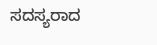ಸದಸ್ಯರಾದ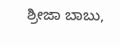ಶ್ರೀಜಾ ಬಾಬು,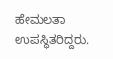ಹೇಮಲತಾ ಉಪಸ್ಥಿತರಿದ್ದರು.